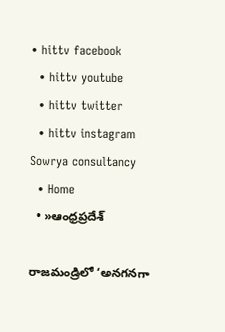• hittv facebook
  • hittv youtube
  • hittv twitter
  • hittv instagram
Sowrya consultancy
  • Home
  • »ఆంధ్రప్రదేశ్

రాజమండ్రిలో ‘అనగనగా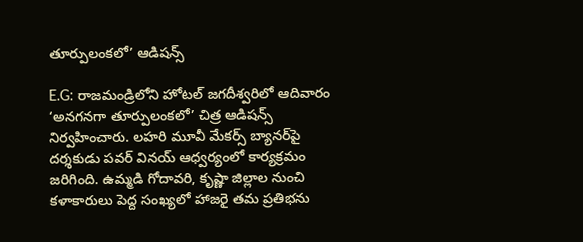తూర్పులంకలో’ ఆడిషన్స్

E.G: రాజమండ్రిలోని హోటల్ జగదీశ్వరిలో ఆదివారం ‘అనగనగా తూర్పులంకలో’ చిత్ర ఆడిషన్స్ నిర్వహించారు. లహరి మూవీ మేకర్స్ బ్యానర్‌పై దర్శకుడు పవర్ వినయ్ ఆధ్వర్యంలో కార్యక్రమం జరిగింది. ఉమ్మడి గోదావరి, కృష్ణా జిల్లాల నుంచి కళాకారులు పెద్ద సంఖ్యలో హాజరై తమ ప్రతిభను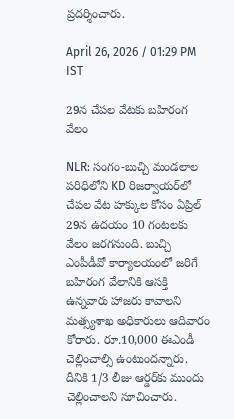ప్రదర్శించారు.

April 26, 2026 / 01:29 PM IST

29న చేపల వేటకు బహిరంగ వేలం

NLR: సంగం-బుచ్చి మండలాల పరిధిలోని KD రిజర్వాయర్‌లో చేపల వేట హక్కుల కోసం ఏప్రిల్ 29న ఉదయం 10 గంటలకు వేలం జరగనుంది. బుచ్చి ఎంపీడీవో కార్యాలయంలో జరిగే బహిరంగ వేలానికి ఆసక్తి ఉన్నవారు హాజరు కావాలని మత్స్యశాఖ అధికారులు ఆదివారం కోరారు. రూ.10,000 ఈఎండీ చెల్లించాల్సి ఉంటుందన్నారు. దీనికి 1/3 లీజు ఆర్డర్‌కు ముందు చెల్లించాలని సూచించారు.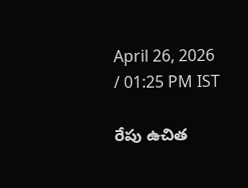April 26, 2026 / 01:25 PM IST

రేపు ఉచిత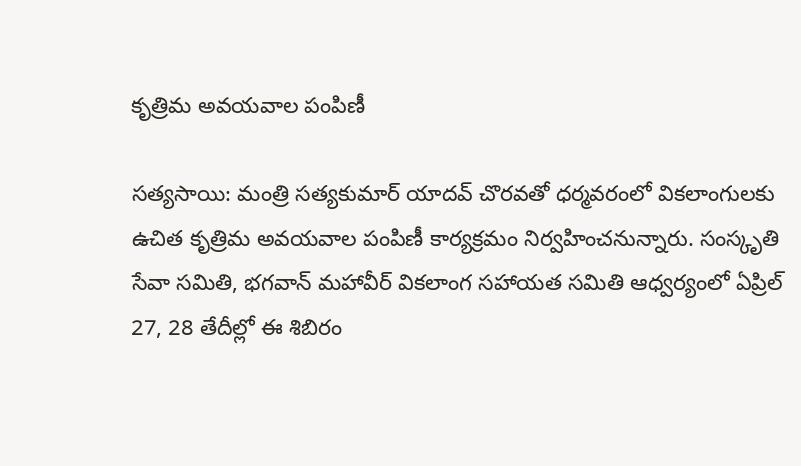కృత్రిమ అవయవాల పంపిణీ

సత్యసాయి: మంత్రి సత్యకుమార్ యాదవ్ చొరవతో ధర్మవరంలో వికలాంగులకు ఉచిత కృత్రిమ అవయవాల పంపిణీ కార్యక్రమం నిర్వహించనున్నారు. సంస్కృతి సేవా సమితి, భగవాన్ మహావీర్ వికలాంగ సహాయత సమితి ఆధ్వర్యంలో ఏప్రిల్ 27, 28 తేదీల్లో ఈ శిబిరం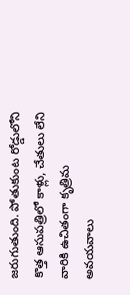జరుగుతుంది. పోతుకుంట రోడ్డులోని కొత్త ఆసుపత్రిలో కాళ్లు, చేతులు లేని వారికి ఉచితంగా కృత్రిమ అవయవాలు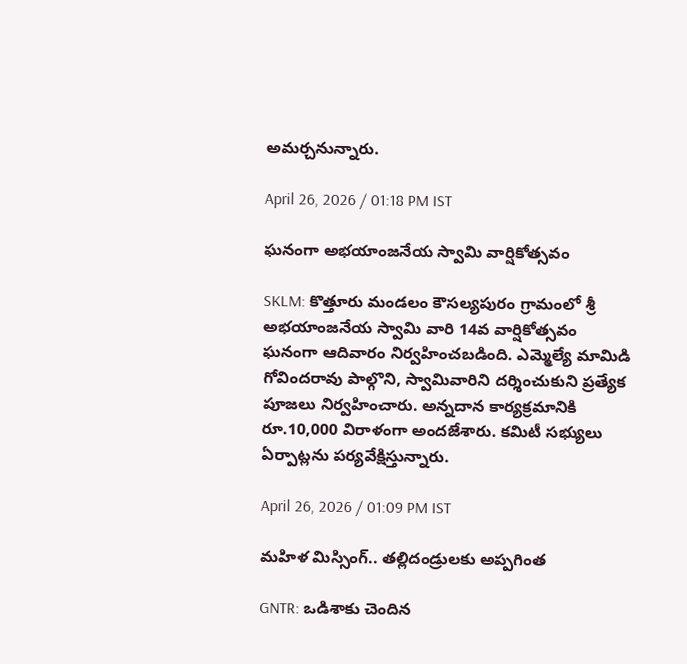అమర్చనున్నారు.

April 26, 2026 / 01:18 PM IST

ఘనంగా అభయాంజనేయ స్వామి వార్షికోత్సవం

SKLM: కొత్తూరు మండలం కౌసల్యపురం గ్రామంలో శ్రీ అభయాంజనేయ స్వామి వారి 14వ వార్షికోత్సవం ఘనంగా ఆదివారం నిర్వహించబడింది. ఎమ్మెల్యే మామిడి గోవిందరావు పాల్గొని, స్వామివారిని దర్శించుకుని ప్రత్యేక పూజలు నిర్వహించారు. అన్నదాన కార్యక్రమానికి రూ.10,000 విరాళంగా అందజేశారు. కమిటీ సభ్యులు ఏర్పాట్లను పర్యవేక్షిస్తున్నారు.

April 26, 2026 / 01:09 PM IST

మహిళ మిస్సింగ్.. తల్లిదండ్రులకు అప్పగింత

GNTR: ఒడిశాకు చెందిన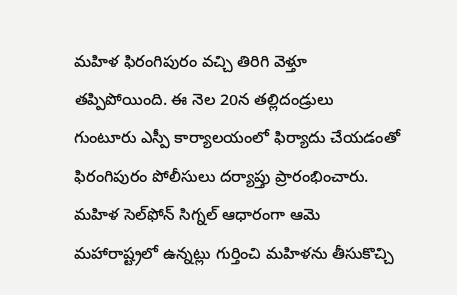మహిళ ఫిరంగిపురం వచ్చి తిరిగి వెళ్తూ తప్పిపోయింది. ఈ నెల 20న తల్లిదండ్రులు గుంటూరు ఎస్పీ కార్యాలయంలో ఫిర్యాదు చేయడంతో ఫిరంగిపురం పోలీసులు దర్యాప్తు ప్రారంభించారు. మహిళ సెల్‌ఫోన్ సిగ్నల్ ఆధారంగా ఆమె మహారాష్ట్రలో ఉన్నట్లు గుర్తించి మహిళను తీసుకొచ్చి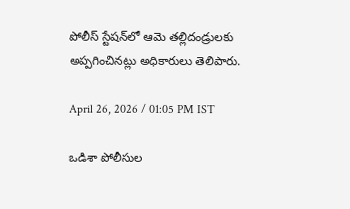పోలీస్ స్టేషన్‌లో ఆమె తల్లిదండ్రులకు అప్పగించినట్లు అధికారులు తెలిపారు.

April 26, 2026 / 01:05 PM IST

ఒడిశా పోలీసుల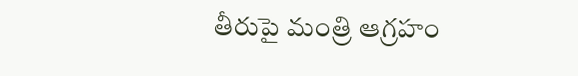తీరుపై మంత్రి ఆగ్రహం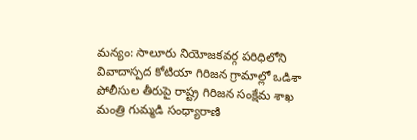మన్యం: సాలూరు నియోజకవర్గ పరిధిలోని వివాదాస్పద కోటియా గిరిజన గ్రామాల్లో ఒడిశా పోలీసుల తీరుపై రాష్ట్ర గిరిజన సంక్షేమ శాఖ మంత్రి గుమ్మడి సంధ్యారాణి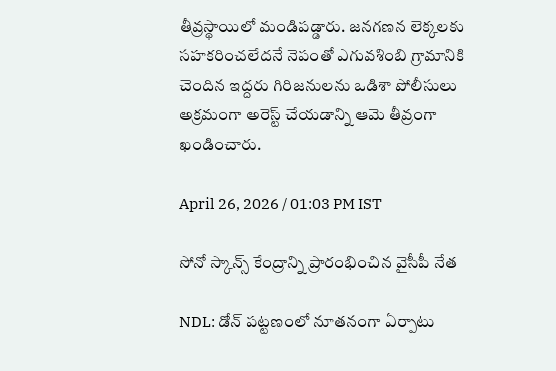తీవ్రస్థాయిలో మండిపడ్డారు. జనగణన లెక్కలకు సహకరించలేదనే నెపంతో ఎగువశింబి గ్రామానికి చెందిన ఇద్దరు గిరిజనులను ఒడిశా పోలీసులు అక్రమంగా అరెస్ట్ చేయడాన్ని ఆమె తీవ్రంగా ఖండించారు.

April 26, 2026 / 01:03 PM IST

సోనో స్కాన్స్ కేంద్రాన్ని ప్రారంభించిన వైసీపీ నేత

NDL: డోన్ పట్టణంలో నూతనంగా ఏర్పాటు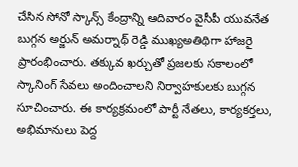చేసిన సోనో స్కాన్స్ కేంద్రాన్ని ఆదివారం వైసీపీ యువనేత బుగ్గన అర్జున్ అమర్నాథ్ రెడ్డి ముఖ్యఅతిథిగా హాజరై ప్రారంభించారు. తక్కువ ఖర్చుతో ప్రజలకు సకాలంలో స్కానింగ్ సేవలు అందించాలని నిర్వాహకులకు బుగ్గన సూచించారు. ఈ కార్యక్రమంలో పార్టీ నేతలు, కార్యకర్తలు, అభిమానులు పెద్ద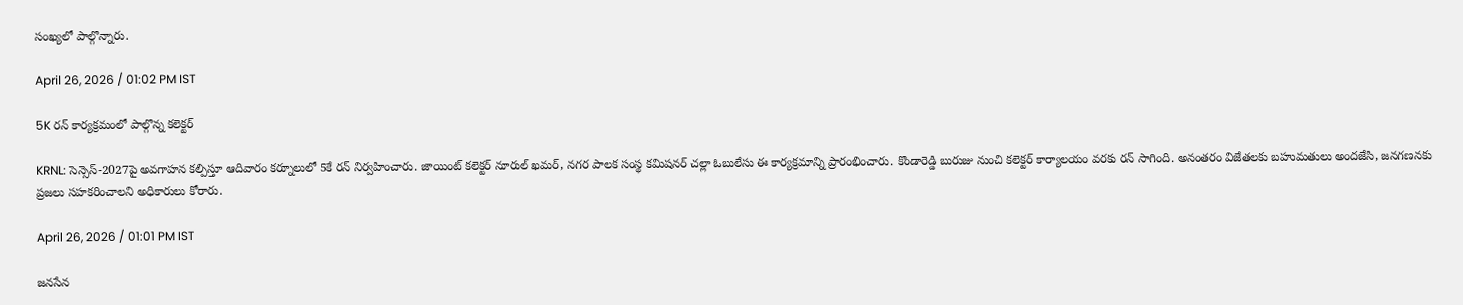సంఖ్యలో పాల్గొన్నారు.

April 26, 2026 / 01:02 PM IST

5K రన్ కార్యక్రమంలో పాల్గొన్న కలెక్టర్

KRNL: సెన్సెస్-2027పై అవగాహన కల్పిస్తూ ఆదివారం కర్నూలులో 5కే రన్ నిర్వహించారు. జాయింట్ కలెక్టర్ నూరుల్ ఖమర్, నగర పాలక సంస్థ కమిషనర్ చల్లా ఓబులేసు ఈ కార్యక్రమాన్ని ప్రారంభించారు. కొండారెడ్డి బురుజు నుంచి కలెక్టర్ కార్యాలయం వరకు రన్ సాగింది. అనంతరం విజేతలకు బహుమతులు అందజేసి, జనగణనకు ప్రజలు సహకరించాలని అధికారులు కోరారు.

April 26, 2026 / 01:01 PM IST

జనసేన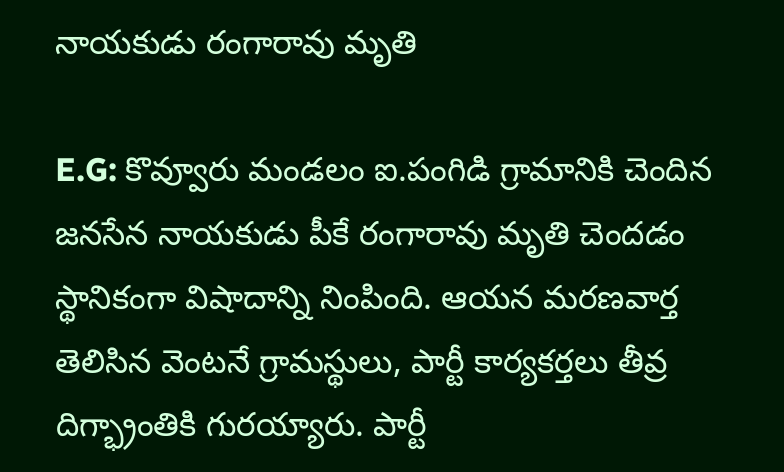నాయకుడు రంగారావు మృతి

E.G: కొవ్వూరు మండలం ఐ.పంగిడి గ్రామానికి చెందిన జనసేన నాయకుడు పీకే రంగారావు మృతి చెందడం స్థానికంగా విషాదాన్ని నింపింది. ఆయన మరణవార్త తెలిసిన వెంటనే గ్రామస్థులు, పార్టీ కార్యకర్తలు తీవ్ర దిగ్భ్రాంతికి గురయ్యారు. పార్టీ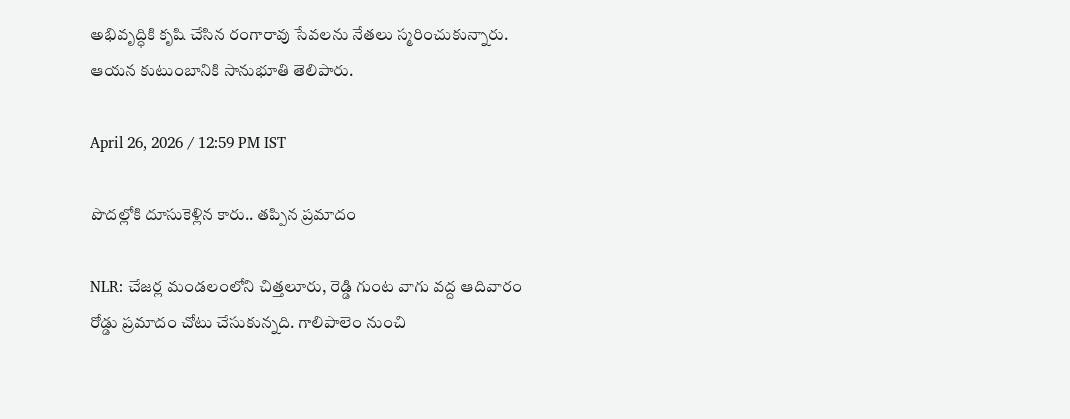అభివృద్ధికి కృషి చేసిన రంగారావు సేవలను నేతలు స్మరించుకున్నారు. ఆయన కుటుంబానికి సానుభూతి తెలిపారు.

April 26, 2026 / 12:59 PM IST

పొదల్లోకి దూసుకెళ్లిన కారు.. తప్పిన ప్రమాదం

NLR: చేజర్ల మండలంలోని చిత్తలూరు, రెడ్డి గుంట వాగు వద్ద ఆదివారం రోడ్డు ప్రమాదం చోటు చేసుకున్నది. గాలిపాలెం నుంచి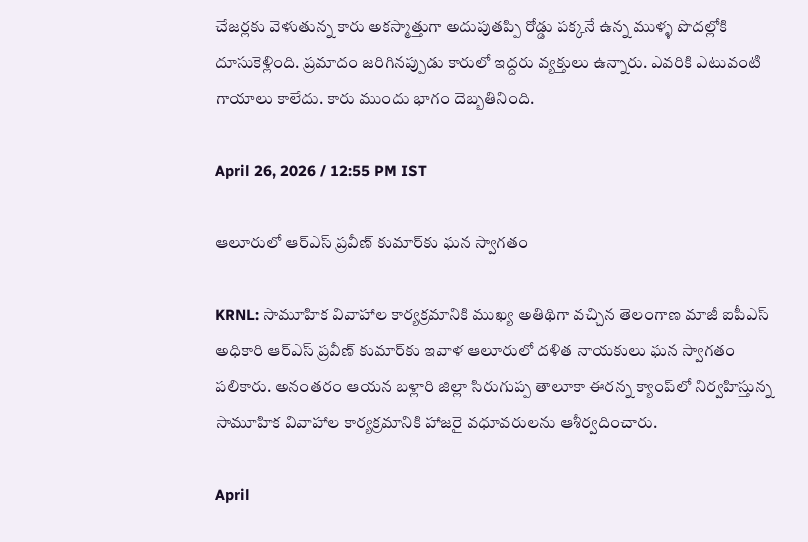చేజర్లకు వెళుతున్న కారు అకస్మాత్తుగా అదుపుతప్పి రోడ్డు పక్కనే ఉన్న ముళ్ళ పొదల్లోకి దూసుకెళ్లింది. ప్రమాదం జరిగినప్పుడు కారులో ఇద్దరు వ్యక్తులు ఉన్నారు. ఎవరికి ఎటువంటి గాయాలు కాలేదు. కారు ముందు భాగం దెబ్బతినింది.

April 26, 2026 / 12:55 PM IST

ఆలూరులో ఆర్ఎస్ ప్రవీణ్ కుమార్‌కు ఘన స్వాగతం

KRNL: సామూహిక వివాహాల కార్యక్రమానికి ముఖ్య అతిథిగా వచ్చిన తెలంగాణ మాజీ ఐపీఎస్ అధికారి ఆర్ఎస్ ప్రవీణ్ కుమార్‌కు ఇవాళ ఆలూరులో దళిత నాయకులు ఘన స్వాగతం పలికారు. అనంతరం ఆయన బళ్లారి జిల్లా సిరుగుప్ప తాలూకా ఈరన్న క్యాంప్‌లో నిర్వహిస్తున్న సామూహిక వివాహాల కార్యక్రమానికి హాజరై వధూవరులను ఆశీర్వదించారు.

April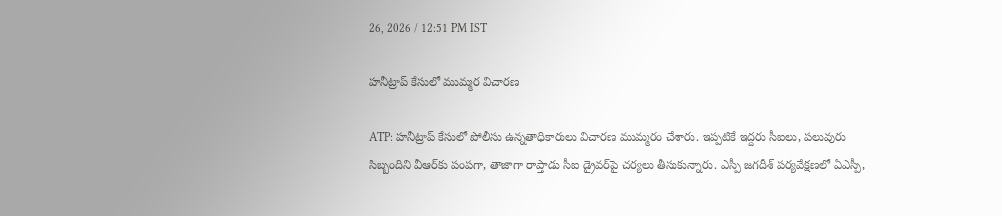26, 2026 / 12:51 PM IST

హనీట్రాప్‌ కేసులో ముమ్మర విచారణ

ATP: హనీట్రాప్‌ కేసులో పోలీసు ఉన్నతాధికారులు విచారణ ముమ్మరం చేశారు. ఇప్పటికే ఇద్దరు సీఐలు, పలువురు సిబ్బందిని వీఆర్‌కు పంపగా, తాజాగా రాప్తాడు సీఐ డ్రైవర్‌పై చర్యలు తీసుకున్నారు. ఎస్పీ జగదీశ్‌ పర్యవేక్షణలో ఏఎస్పీ,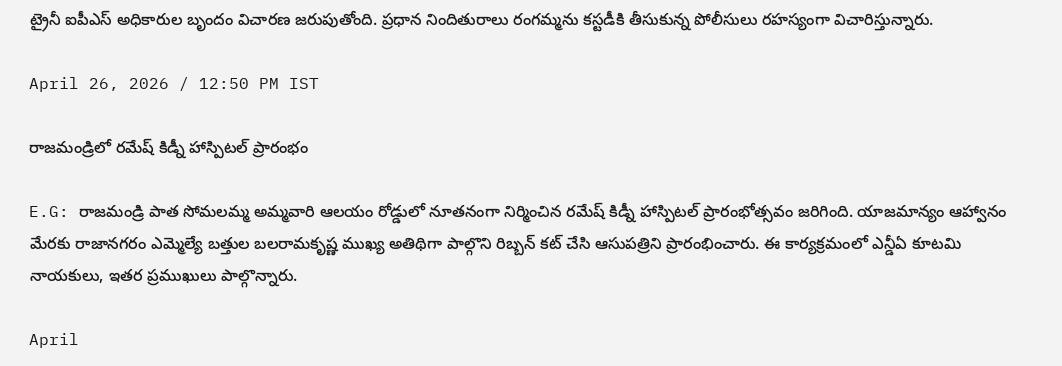ట్రైనీ ఐపీఎస్‌ అధికారుల బృందం విచారణ జరుపుతోంది. ప్రధాన నిందితురాలు రంగమ్మను కస్టడీకి తీసుకున్న పోలీసులు రహస్యంగా విచారిస్తున్నారు.

April 26, 2026 / 12:50 PM IST

రాజమండ్రిలో రమేష్ కిడ్నీ హాస్పిటల్ ప్రారంభం

E.G: రాజమండ్రి పాత సోమలమ్మ అమ్మవారి ఆలయం రోడ్డులో నూతనంగా నిర్మించిన రమేష్ కిడ్నీ హాస్పిటల్ ప్రారంభోత్సవం జరిగింది. యాజమాన్యం ఆహ్వానం మేరకు రాజానగరం ఎమ్మెల్యే బత్తుల బలరామకృష్ణ ముఖ్య అతిథిగా పాల్గొని రిబ్బన్ కట్ చేసి ఆసుపత్రిని ప్రారంభించారు. ఈ కార్యక్రమంలో ఎన్డీఏ కూటమి నాయకులు, ఇతర ప్రముఖులు పాల్గొన్నారు.

April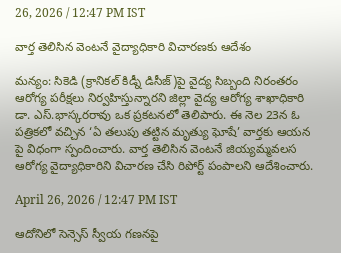26, 2026 / 12:47 PM IST

వార్త తెలిసిన వెంటనే వైద్యాధికారి విచారణకు ఆదేశం

మన్యం: సికెడి (క్రానికల్ కిడ్నీ డిసీజ్)పై వైద్య సిబ్బంది నిరంతరం ఆరోగ్య పరీక్షలు నిర్వహిస్తున్నారని జిల్లా వైద్య ఆరోగ్య శాఖాధికారి డా. ఎస్.భాస్కరరావు ఒక ప్రకటనలో తెలిపారు. ఈ నెల 23న ఓ పత్రికలో వచ్చిన ‘ఏ తలుపు తట్టిన మృత్యు ఘోషే’ వార్తకు ఆయన పై విధంగా స్పందించారు. వార్త తెలిసిన వెంటనే జియ్యమ్మవలస ఆరోగ్య వైద్యాధికారిని విచారణ చేసి రిపోర్ట్ పంపాలని ఆదేశించారు.

April 26, 2026 / 12:47 PM IST

ఆదోనిలో సెన్సెస్ స్వీయ గణనపై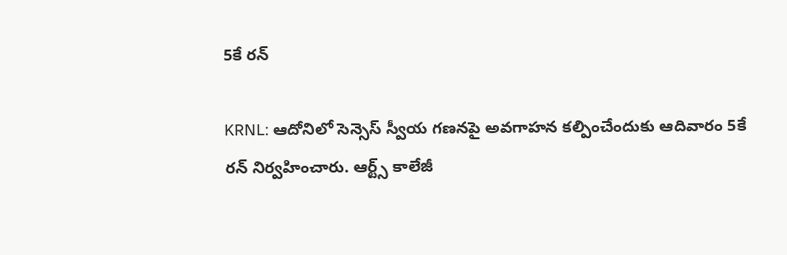5కే రన్

KRNL: ఆదోనిలో సెన్సెస్ స్వీయ గణనపై అవగాహన కల్పించేందుకు ఆదివారం 5కే రన్ నిర్వహించారు. ఆర్ట్స్ కాలేజీ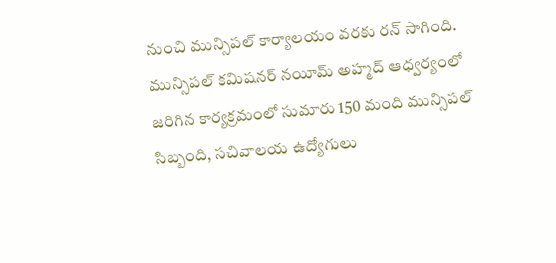నుంచి మున్సిపల్ కార్యాలయం వరకు రన్ సాగింది. మున్సిపల్ కమిషనర్ నయీమ్ అహ్మద్ ఆధ్వర్యంలో జరిగిన కార్యక్రమంలో సుమారు 150 మంది మున్సిపల్ సిబ్బంది, సచివాలయ ఉద్యోగులు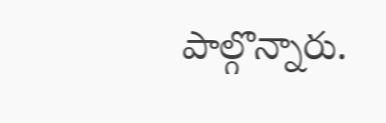పాల్గొన్నారు.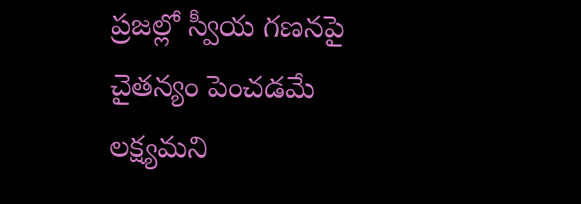ప్రజల్లో స్వీయ గణనపై చైతన్యం పెంచడమే లక్ష్యమని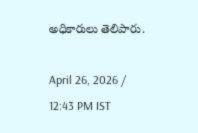అధికారులు తెలిపారు.

April 26, 2026 / 12:43 PM IST